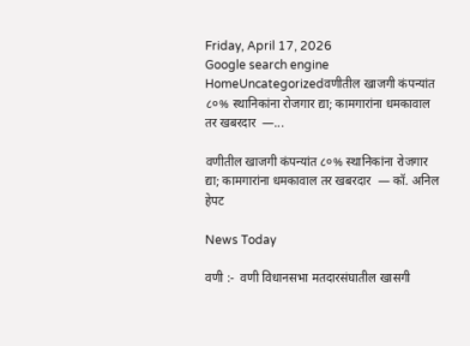Friday, April 17, 2026
Google search engine
HomeUncategorizedवणीतील खाजगी कंपन्यांत ८०% स्थानिकांना रोजगार द्या; कामगारांना धमकावाल तर खबरदार  —...

वणीतील खाजगी कंपन्यांत ८०% स्थानिकांना रोजगार द्या; कामगारांना धमकावाल तर खबरदार  — कॉ. अनिल हेपट

News Today

वणी :-  वणी विधानसभा मतदारसंघातील खासगी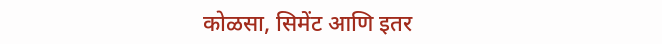कोळसा, सिमेंट आणि इतर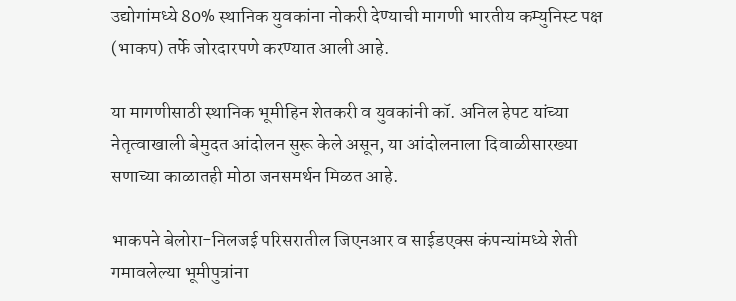उद्योगांमध्ये 80% स्थानिक युवकांना नोकरी देण्याची मागणी भारतीय कम्युनिस्ट पक्ष (भाकप) तर्फे जोरदारपणे करण्यात आली आहे.

या मागणीसाठी स्थानिक भूमीहिन शेतकरी व युवकांनी कॉ. अनिल हेपट यांच्या नेतृत्वाखाली बेमुदत आंदोलन सुरू केले असून, या आंदोलनाला दिवाळीसारख्या सणाच्या काळातही मोठा जनसमर्थन मिळत आहे.

भाकपने बेलोरा-निलजई परिसरातील जिएनआर व साईडएक्स कंपन्यांमध्ये शेती गमावलेल्या भूमीपुत्रांना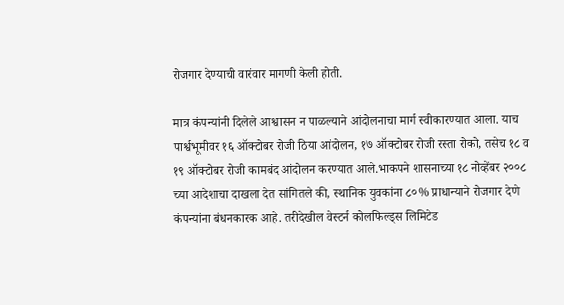रोजगार देण्याची वारंवार मागणी केली होती.

मात्र कंपन्यांनी दिलेले आश्वासन न पाळल्याने आंदोलनाचा मार्ग स्वीकारण्यात आला. याच पार्श्वभूमीवर १६ ऑक्टोबर रोजी ठिया आंदोलन, १७ ऑक्टोबर रोजी रस्ता रोको, तसेच १८ व १९ ऑक्टोबर रोजी कामबंद आंदोलन करण्यात आले.भाकपने शासनाच्या १८ नोव्हेंबर २००८ च्या आदेशाचा दाखला देत सांगितले की, स्थानिक युवकांना ८०% प्राधान्याने रोजगार देणे कंपन्यांना बंधनकारक आहे. तरीदेखील वेस्टर्न कोलफिल्ड्स लिमिटेड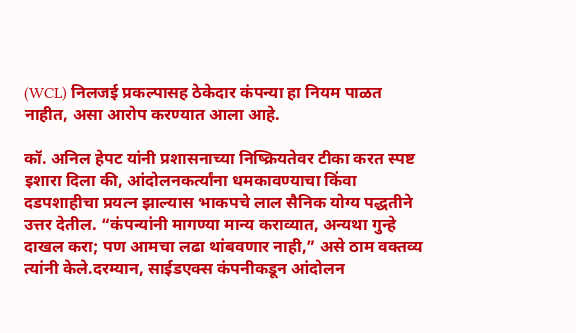(WCL) निलजई प्रकल्पासह ठेकेदार कंपन्या हा नियम पाळत नाहीत, असा आरोप करण्यात आला आहे.

कॉ. अनिल हेपट यांनी प्रशासनाच्या निष्क्रियतेवर टीका करत स्पष्ट इशारा दिला की, आंदोलनकर्त्यांना धमकावण्याचा किंवा दडपशाहीचा प्रयत्न झाल्यास भाकपचे लाल सैनिक योग्य पद्धतीने उत्तर देतील. “कंपन्यांनी मागण्या मान्य कराव्यात, अन्यथा गुन्हे दाखल करा; पण आमचा लढा थांबवणार नाही,” असे ठाम वक्तव्य त्यांनी केले.दरम्यान, साईडएक्स कंपनीकडून आंदोलन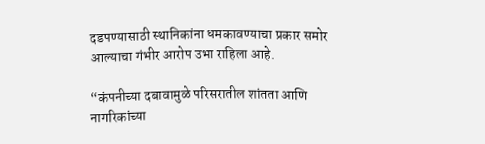दडपण्यासाठी स्थानिकांना धमकावण्याचा प्रकार समोर आल्याचा गंभीर आरोप उभा राहिला आहे.

“कंपनीच्या दबावामुळे परिसरातील शांतता आणि नागरिकांच्या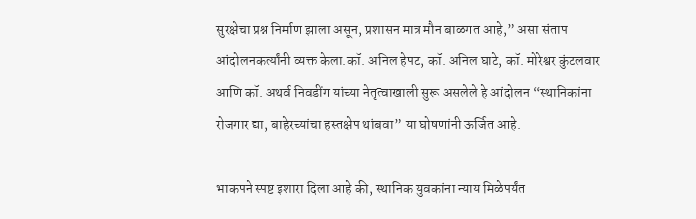सुरक्षेचा प्रश्न निर्माण झाला असून, प्रशासन मात्र मौन बाळगत आहे,” असा संताप आंदोलनकर्त्यांनी व्यक्त केला.कॉ. अनिल हेपट, कॉ. अनिल घाटे, कॉ. मोरेश्वर कुंटलवार आणि कॉ. अथर्व निवडींग यांच्या नेतृत्वाखाली सुरू असलेले हे आंदोलन “स्थानिकांना रोजगार द्या, बाहेरच्यांचा हस्तक्षेप थांबवा” या घोषणांनी ऊर्जित आहे.

भाकपने स्पष्ट इशारा दिला आहे की, स्थानिक युवकांना न्याय मिळेपर्यंत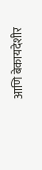आणि बेकायदेशीर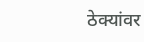ठेक्यांवर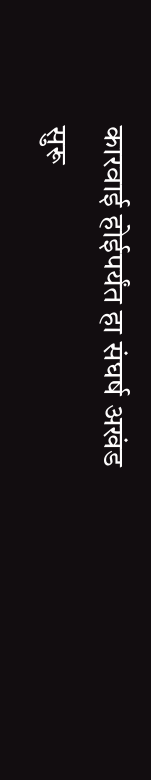कारवाई होईपर्यंत हा संघर्ष अखंड सुरू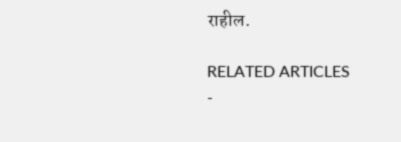राहील.

RELATED ARTICLES
-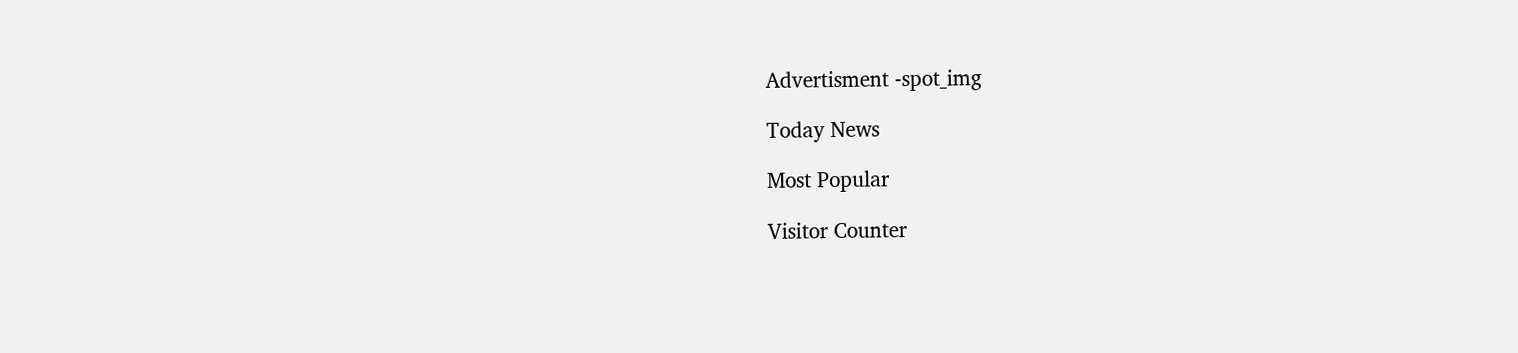Advertisment -spot_img

Today News

Most Popular

Visitor Counter